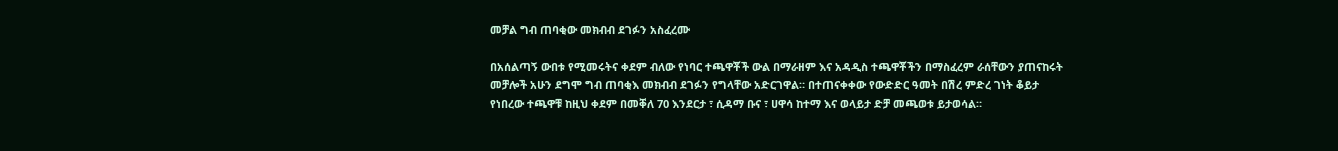መቻል ግብ ጠባቂው መክብብ ደገፉን አስፈረሙ

በአሰልጣኝ ውበቱ የሚመሩትና ቀደም ብለው የነባር ተጫዋቾች ውል በማራዘም እና አዳዲስ ተጫዋቾችን በማስፈረም ራሰቸውን ያጠናከሩት መቻሎች አሁን ደግሞ ግብ ጠባቂእ መክብብ ደገፉን የግላቸው አድርገዋል። በተጠናቀቀው የውድድር ዓመት በሽረ ምድረ ገነት ቆይታ የነበረው ተጫዋቹ ከዚህ ቀደም በመቐለ 70 እንደርታ ፣ ሲዳማ ቡና ፣ ሀዋሳ ከተማ እና ወላይታ ድቻ መጫወቱ ይታወሳል።